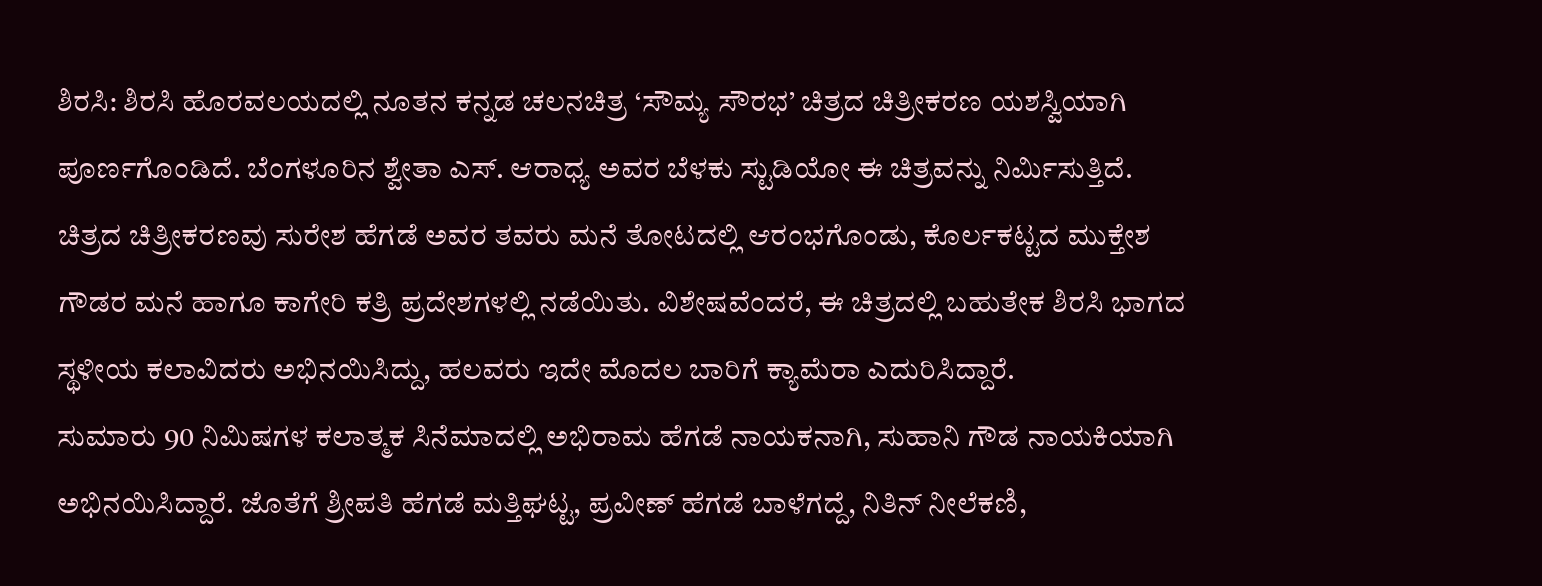ಶಿರಸಿ: ಶಿರಸಿ ಹೊರವಲಯದಲ್ಲಿ ನೂತನ ಕನ್ನಡ ಚಲನಚಿತ್ರ ‘ಸೌಮ್ಯ ಸೌರಭ’ ಚಿತ್ರದ ಚಿತ್ರೀಕರಣ ಯಶಸ್ವಿಯಾಗಿ ಪೂರ್ಣಗೊಂಡಿದೆ. ಬೆಂಗಳೂರಿನ ಶ್ವೇತಾ ಎಸ್. ಆರಾಧ್ಯ ಅವರ ಬೆಳಕು ಸ್ಟುಡಿಯೋ ಈ ಚಿತ್ರವನ್ನು ನಿರ್ಮಿಸುತ್ತಿದೆ.
ಚಿತ್ರದ ಚಿತ್ರೀಕರಣವು ಸುರೇಶ ಹೆಗಡೆ ಅವರ ತವರು ಮನೆ ತೋಟದಲ್ಲಿ ಆರಂಭಗೊಂಡು, ಕೊರ್ಲಕಟ್ಟದ ಮುಕ್ತೇಶ ಗೌಡರ ಮನೆ ಹಾಗೂ ಕಾಗೇರಿ ಕತ್ರಿ ಪ್ರದೇಶಗಳಲ್ಲಿ ನಡೆಯಿತು. ವಿಶೇಷವೆಂದರೆ, ಈ ಚಿತ್ರದಲ್ಲಿ ಬಹುತೇಕ ಶಿರಸಿ ಭಾಗದ ಸ್ಥಳೀಯ ಕಲಾವಿದರು ಅಭಿನಯಿಸಿದ್ದು, ಹಲವರು ಇದೇ ಮೊದಲ ಬಾರಿಗೆ ಕ್ಯಾಮೆರಾ ಎದುರಿಸಿದ್ದಾರೆ.
ಸುಮಾರು 90 ನಿಮಿಷಗಳ ಕಲಾತ್ಮಕ ಸಿನೆಮಾದಲ್ಲಿ ಅಭಿರಾಮ ಹೆಗಡೆ ನಾಯಕನಾಗಿ, ಸುಹಾನಿ ಗೌಡ ನಾಯಕಿಯಾಗಿ ಅಭಿನಯಿಸಿದ್ದಾರೆ. ಜೊತೆಗೆ ಶ್ರೀಪತಿ ಹೆಗಡೆ ಮತ್ತಿಘಟ್ಟ, ಪ್ರವೀಣ್ ಹೆಗಡೆ ಬಾಳೆಗದ್ದೆ, ನಿತಿನ್ ನೀಲೆಕಣಿ,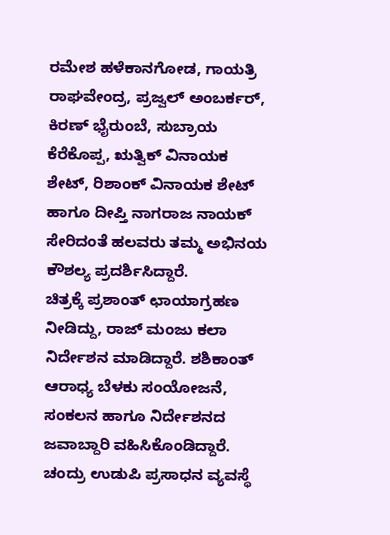ರಮೇಶ ಹಳೆಕಾನಗೋಡ, ಗಾಯತ್ರಿ ರಾಘವೇಂದ್ರ, ಪ್ರಜ್ವಲ್ ಅಂಬರ್ಕರ್, ಕಿರಣ್ ಭೈರುಂಬೆ, ಸುಬ್ರಾಯ ಕೆರೆಕೊಪ್ಪ, ಋತ್ವಿಕ್ ವಿನಾಯಕ ಶೇಟ್, ರಿಶಾಂಕ್ ವಿನಾಯಕ ಶೇಟ್ ಹಾಗೂ ದೀಪ್ತಿ ನಾಗರಾಜ ನಾಯಕ್ ಸೇರಿದಂತೆ ಹಲವರು ತಮ್ಮ ಅಭಿನಯ ಕೌಶಲ್ಯ ಪ್ರದರ್ಶಿಸಿದ್ದಾರೆ.
ಚಿತ್ರಕ್ಕೆ ಪ್ರಶಾಂತ್ ಛಾಯಾಗ್ರಹಣ ನೀಡಿದ್ದು, ರಾಜ್ ಮಂಜು ಕಲಾ ನಿರ್ದೇಶನ ಮಾಡಿದ್ದಾರೆ. ಶಶಿಕಾಂತ್ ಆರಾಧ್ಯ ಬೆಳಕು ಸಂಯೋಜನೆ, ಸಂಕಲನ ಹಾಗೂ ನಿರ್ದೇಶನದ ಜವಾಬ್ದಾರಿ ವಹಿಸಿಕೊಂಡಿದ್ದಾರೆ. ಚಂದ್ರು ಉಡುಪಿ ಪ್ರಸಾಧನ ವ್ಯವಸ್ಥೆ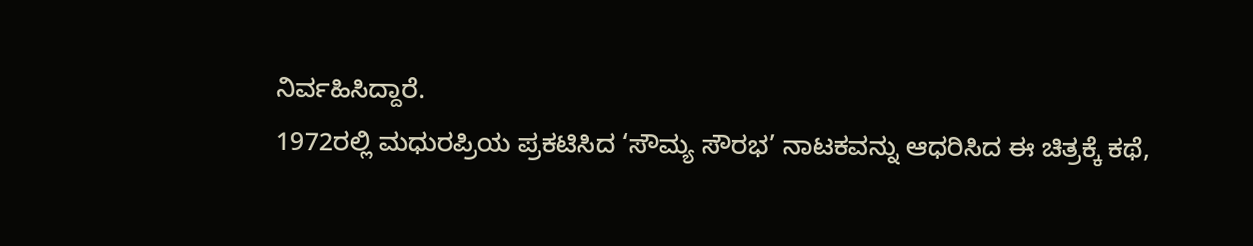ನಿರ್ವಹಿಸಿದ್ದಾರೆ.
1972ರಲ್ಲಿ ಮಧುರಪ್ರಿಯ ಪ್ರಕಟಿಸಿದ ‘ಸೌಮ್ಯ ಸೌರಭ’ ನಾಟಕವನ್ನು ಆಧರಿಸಿದ ಈ ಚಿತ್ರಕ್ಕೆ ಕಥೆ,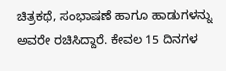ಚಿತ್ರಕಥೆ, ಸಂಭಾಷಣೆ ಹಾಗೂ ಹಾಡುಗಳನ್ನು ಅವರೇ ರಚಿಸಿದ್ದಾರೆ. ಕೇವಲ 15 ದಿನಗಳ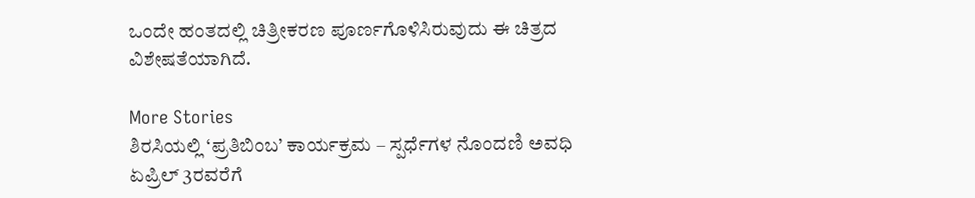ಒಂದೇ ಹಂತದಲ್ಲಿ ಚಿತ್ರೀಕರಣ ಪೂರ್ಣಗೊಳಿಸಿರುವುದು ಈ ಚಿತ್ರದ ವಿಶೇಷತೆಯಾಗಿದೆ.

More Stories
ಶಿರಸಿಯಲ್ಲಿ ‘ಪ್ರತಿಬಿಂಬ’ ಕಾರ್ಯಕ್ರಮ – ಸ್ಪರ್ಧೆಗಳ ನೊಂದಣಿ ಅವಧಿ ಏಪ್ರಿಲ್ 3ರವರೆಗೆ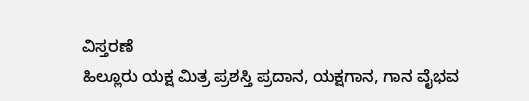ವಿಸ್ತರಣೆ
ಹಿಲ್ಲೂರು ಯಕ್ಷ ಮಿತ್ರ ಪ್ರಶಸ್ತಿ ಪ್ರದಾನ, ಯಕ್ಷಗಾನ, ಗಾನ ವೈಭವ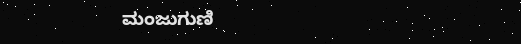ಮಂಜುಗುಣಿ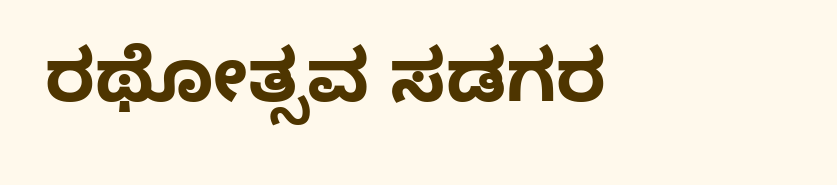ರಥೋತ್ಸವ ಸಡಗರ